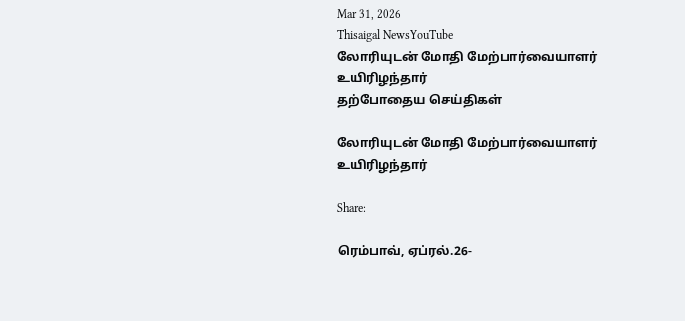Mar 31, 2026
Thisaigal NewsYouTube
லோரியுடன் மோதி மேற்பார்வையாளர் உயிரிழந்தார்
தற்போதைய செய்திகள்

லோரியுடன் மோதி மேற்பார்வையாளர் உயிரிழந்தார்

Share:

ரெம்பாவ், ஏப்ரல்.26-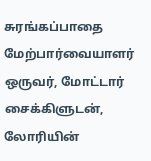சுரங்கப்பாதை மேற்பார்வையாளர் ஒருவர், மோட்டார் சைக்கிளுடன், லோரியின்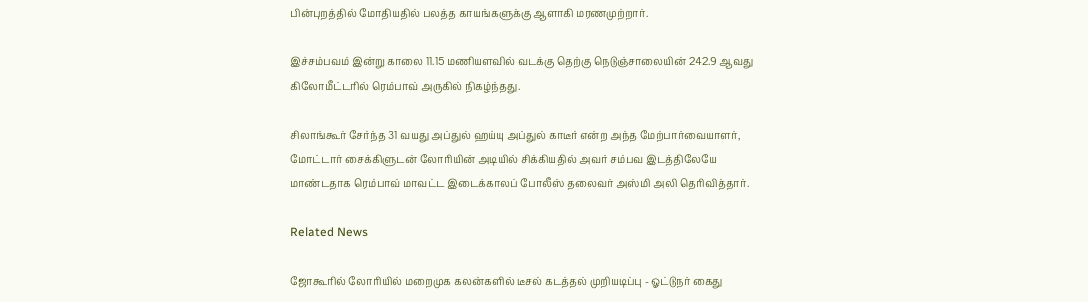பின்புறத்தில் மோதியதில் பலத்த காயங்களுக்கு ஆளாகி மரணமுற்றார்.

இச்சம்பவம் இன்று காலை 11.15 மணியளவில் வடக்கு தெற்கு நெடுஞ்சாலையின் 242.9 ஆவது கிலோமீட்டரில் ரெம்பாவ் அருகில் நிகழ்ந்தது.

சிலாங்கூர் சேர்ந்த 31 வயது அப்துல் ஹய்யு அப்துல் காடீர் என்ற அந்த மேற்பார்வையாளர், மோட்டார் சைக்கிளுடன் லோரியின் அடியில் சிக்கியதில் அவர் சம்பவ இடத்திலேயே மாண்டதாக ரெம்பாவ் மாவட்ட இடைக்காலப் போலீஸ் தலைவர் அஸ்மி அலி தெரிவித்தார்.

Related News

ஜோகூரில் லோரியில் மறைமுக கலன்களில் டீசல் கடத்தல் முறியடிப்பு - ஓட்டுநர் கைது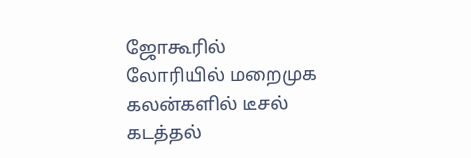ஜோகூரில் லோரியில் மறைமுக கலன்களில் டீசல் கடத்தல்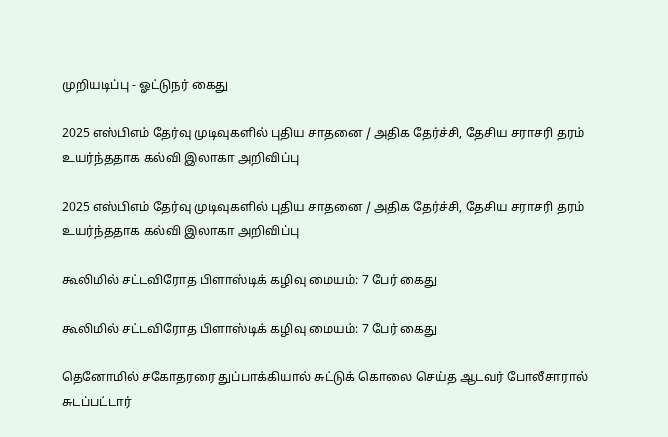முறியடிப்பு - ஓட்டுநர் கைது

2025 எஸ்பிஎம் தேர்வு முடிவுகளில் புதிய சாதனை / அதிக தேர்ச்சி, தேசிய சராசரி தரம் உயர்ந்ததாக கல்வி இலாகா அறிவிப்பு

2025 எஸ்பிஎம் தேர்வு முடிவுகளில் புதிய சாதனை / அதிக தேர்ச்சி, தேசிய சராசரி தரம் உயர்ந்ததாக கல்வி இலாகா அறிவிப்பு

கூலிமில் சட்டவிரோத பிளாஸ்டிக் கழிவு மையம்: 7 பேர் கைது

கூலிமில் சட்டவிரோத பிளாஸ்டிக் கழிவு மையம்: 7 பேர் கைது

தெனோமில் சகோதரரை துப்பாக்கியால் சுட்டுக் கொலை செய்த ஆடவர் போலீசாரால் சுடப்பட்டார்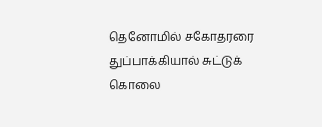தெனோமில் சகோதரரை துப்பாக்கியால் சுட்டுக் கொலை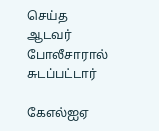செய்த ஆடவர் போலீசாரால் சுடப்பட்டார்

கேஎல்ஐஏ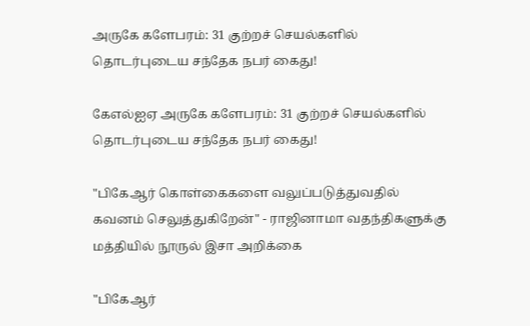அருகே களேபரம்: 31 குற்றச் செயல்களில் தொடர்புடைய சந்தேக நபர் கைது!

கேஎல்ஐஏ அருகே களேபரம்: 31 குற்றச் செயல்களில் தொடர்புடைய சந்தேக நபர் கைது!

"பிகேஆர் கொள்கைகளை வலுப்படுத்துவதில் கவனம் செலுத்துகிறேன்" - ராஜினாமா வதந்திகளுக்கு மத்தியில் நூருல் இசா அறிக்கை

"பிகேஆர்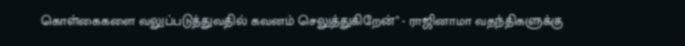கொள்கைகளை வலுப்படுத்துவதில் கவனம் செலுத்துகிறேன்" - ராஜினாமா வதந்திகளுக்கு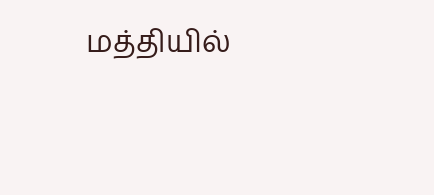மத்தியில்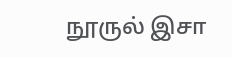நூருல் இசா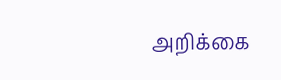அறிக்கை